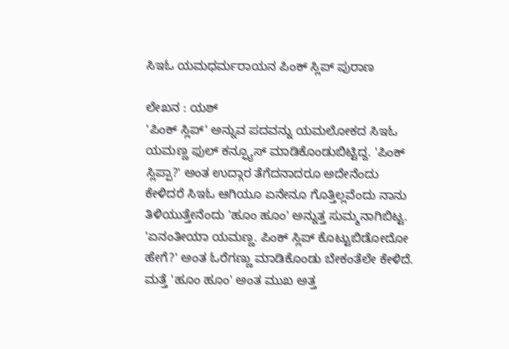ಸಿಇಓ ಯಮಧರ್ಮರಾಯನ ಪಿಂಕ್ ಸ್ಲಿಪ್ ಪುರಾಣ

ಲೇಖನ : ಯಶ್
'ಪಿಂಕ್ ಸ್ಲಿಪ್' ಅನ್ನುವ ಪದವನ್ನು ಯಮಲೋಕದ ಸಿಇಓ ಯಮಣ್ಣ ಫುಲ್ ಕನ್ಫ್ಯೂಸ್ ಮಾಡಿಕೊಂಡುಬಿಟ್ಟಿದ್ದ. 'ಪಿಂಕ್ ಸ್ಲಿಪ್ಪಾ?' ಅಂತ ಉದ್ಗಾರ ತೆಗೆದನಾದರೂ ಅದೇನೆಂದು ಕೇಳಿದರೆ ಸಿಇಓ ಆಗಿಯೂ ಏನೇನೂ ಗೊತ್ತಿಲ್ಲವೆಂದು ನಾನು ತಿಳಿಯುತ್ತೇನೆಂದು 'ಹೂಂ ಹೂಂ' ಅನ್ನುತ್ತ ಸುಮ್ಮನಾಗಿಬಿಟ್ಟ.
'ಏನಂತೀಯಾ ಯಮಣ್ಣ. ಪಿಂಕ್ ಸ್ಲಿಪ್ ಕೊಟ್ಟುಬಿಡೋದೋ ಹೇಗೆ?' ಅಂತ ಓರೆಗಣ್ಣು ಮಾಡಿಕೊಂಡು ಬೇಕಂತೆಲೇ ಕೇಳಿದೆ. ಮತ್ತೆ 'ಹೂಂ ಹೂಂ' ಅಂತ ಮುಖ ಅತ್ತ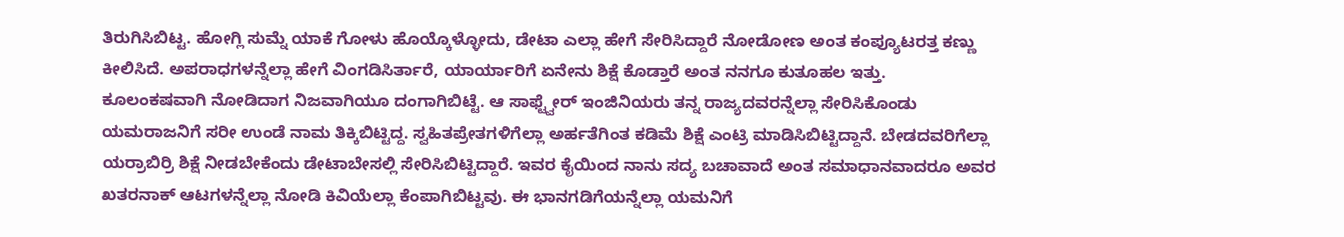ತಿರುಗಿಸಿಬಿಟ್ಟ. ಹೋಗ್ಲಿ ಸುಮ್ನೆ ಯಾಕೆ ಗೋಳು ಹೊಯ್ಕೊಳ್ಳೋದು, ಡೇಟಾ ಎಲ್ಲಾ ಹೇಗೆ ಸೇರಿಸಿದ್ದಾರೆ ನೋಡೋಣ ಅಂತ ಕಂಪ್ಯೂಟರತ್ತ ಕಣ್ಣು ಕೀಲಿಸಿದೆ. ಅಪರಾಧಗಳನ್ನೆಲ್ಲಾ ಹೇಗೆ ವಿಂಗಡಿಸಿರ್ತಾರೆ, ಯಾರ್ಯಾರಿಗೆ ಏನೇನು ಶಿಕ್ಷೆ ಕೊಡ್ತಾರೆ ಅಂತ ನನಗೂ ಕುತೂಹಲ ಇತ್ತು.
ಕೂಲಂಕಷವಾಗಿ ನೋಡಿದಾಗ ನಿಜವಾಗಿಯೂ ದಂಗಾಗಿಬಿಟ್ಟೆ. ಆ ಸಾಫ್ಟ್ವೇರ್ ಇಂಜಿನಿಯರು ತನ್ನ ರಾಜ್ಯದವರನ್ನೆಲ್ಲಾ ಸೇರಿಸಿಕೊಂಡು ಯಮರಾಜನಿಗೆ ಸರೀ ಉಂಡೆ ನಾಮ ತಿಕ್ಕಿಬಿಟ್ಟಿದ್ದ. ಸ್ವಹಿತಪ್ರೇತಗಳಿಗೆಲ್ಲಾ ಅರ್ಹತೆಗಿಂತ ಕಡಿಮೆ ಶಿಕ್ಷೆ ಎಂಟ್ರಿ ಮಾಡಿಸಿಬಿಟ್ಟಿದ್ದಾನೆ. ಬೇಡದವರಿಗೆಲ್ಲಾ ಯರ್ರಾಬಿರ್ರಿ ಶಿಕ್ಷೆ ನೀಡಬೇಕೆಂದು ಡೇಟಾಬೇಸಲ್ಲಿ ಸೇರಿಸಿಬಿಟ್ಟಿದ್ದಾರೆ. ಇವರ ಕೈಯಿಂದ ನಾನು ಸದ್ಯ ಬಚಾವಾದೆ ಅಂತ ಸಮಾಧಾನವಾದರೂ ಅವರ ಖತರನಾಕ್ ಆಟಗಳನ್ನೆಲ್ಲಾ ನೋಡಿ ಕಿವಿಯೆಲ್ಲಾ ಕೆಂಪಾಗಿಬಿಟ್ಟವು. ಈ ಭಾನಗಡಿಗೆಯನ್ನೆಲ್ಲಾ ಯಮನಿಗೆ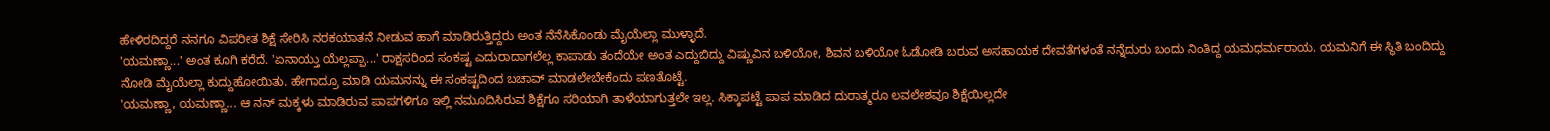ಹೇಳಿರದಿದ್ದರೆ ನನಗೂ ವಿಪರೀತ ಶಿಕ್ಷೆ ಸೇರಿಸಿ ನರಕಯಾತನೆ ನೀಡುವ ಹಾಗೆ ಮಾಡಿರುತ್ತಿದ್ದರು ಅಂತ ನೆನೆಸಿಕೊಂಡು ಮೈಯೆಲ್ಲಾ ಮುಳ್ಳಾದೆ.
'ಯಮಣ್ಣಾ...' ಅಂತ ಕೂಗಿ ಕರೆದೆ. 'ಏನಾಯ್ತು ಯೆಲ್ಲಪ್ಪಾ...' ರಾಕ್ಷಸರಿಂದ ಸಂಕಷ್ಟ ಎದುರಾದಾಗಲೆಲ್ಲ ಕಾಪಾಡು ತಂದೆಯೇ ಅಂತ ಎದ್ದುಬಿದ್ದು ವಿಷ್ಣುವಿನ ಬಳಿಯೋ, ಶಿವನ ಬಳಿಯೋ ಓಡೋಡಿ ಬರುವ ಅಸಹಾಯಕ ದೇವತೆಗಳಂತೆ ನನ್ನೆದುರು ಬಂದು ನಿಂತಿದ್ದ ಯಮಧರ್ಮರಾಯ. ಯಮನಿಗೆ ಈ ಸ್ಥಿತಿ ಬಂದಿದ್ದು ನೋಡಿ ಮೈಯೆಲ್ಲಾ ಕುದ್ದುಹೋಯಿತು. ಹೇಗಾದ್ರೂ ಮಾಡಿ ಯಮನನ್ನು ಈ ಸಂಕಷ್ಟದಿಂದ ಬಚಾವ್ ಮಾಡಲೇಬೇಕೆಂದು ಪಣತೊಟ್ಟೆ.
'ಯಮಣ್ಣಾ, ಯಮಣ್ಣಾ... ಆ ನನ್ ಮಕ್ಕಳು ಮಾಡಿರುವ ಪಾಪಗಳಿಗೂ ಇಲ್ಲಿ ನಮೂದಿಸಿರುವ ಶಿಕ್ಷೆಗೂ ಸರಿಯಾಗಿ ತಾಳೆಯಾಗುತ್ತಲೇ ಇಲ್ಲ. ಸಿಕ್ಕಾಪಟ್ಟೆ ಪಾಪ ಮಾಡಿದ ದುರಾತ್ಮರೂ ಲವಲೇಶವೂ ಶಿಕ್ಷೆಯಿಲ್ಲದೇ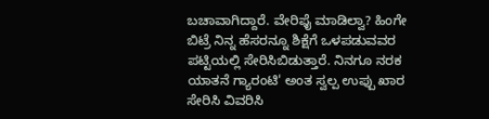ಬಚಾವಾಗಿದ್ದಾರೆ. ವೇರಿಫೈ ಮಾಡಿಲ್ವಾ? ಹಿಂಗೇ ಬಿಟ್ರೆ ನಿನ್ನ ಹೆಸರನ್ನೂ ಶಿಕ್ಷೆಗೆ ಒಳಪಡುವವರ ಪಟ್ಟಿಯಲ್ಲಿ ಸೇರಿಸಿಬಿಡುತ್ತಾರೆ. ನಿನಗೂ ನರಕ ಯಾತನೆ ಗ್ಯಾರಂಟಿ' ಅಂತ ಸ್ವಲ್ಪ ಉಪ್ಪು ಖಾರ ಸೇರಿಸಿ ವಿವರಿಸಿ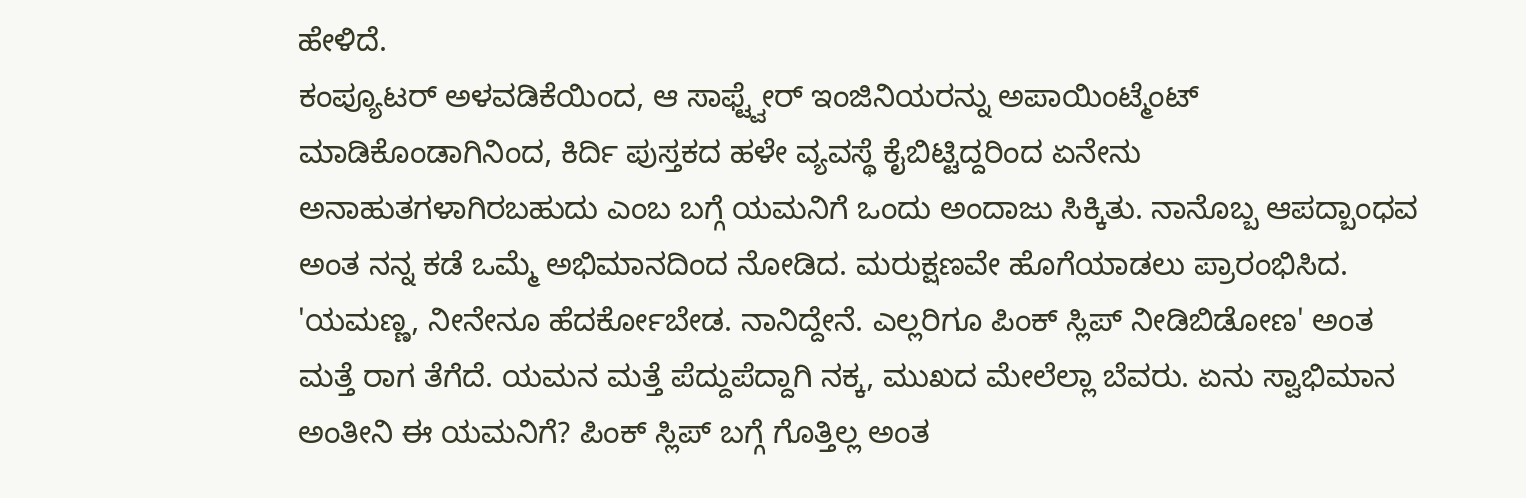ಹೇಳಿದೆ.
ಕಂಪ್ಯೂಟರ್ ಅಳವಡಿಕೆಯಿಂದ, ಆ ಸಾಫ್ಟ್ವೇರ್ ಇಂಜಿನಿಯರನ್ನು ಅಪಾಯಿಂಟ್ಮೆಂಟ್ ಮಾಡಿಕೊಂಡಾಗಿನಿಂದ, ಕಿರ್ದಿ ಪುಸ್ತಕದ ಹಳೇ ವ್ಯವಸ್ಥೆ ಕೈಬಿಟ್ಟಿದ್ದರಿಂದ ಏನೇನು ಅನಾಹುತಗಳಾಗಿರಬಹುದು ಎಂಬ ಬಗ್ಗೆ ಯಮನಿಗೆ ಒಂದು ಅಂದಾಜು ಸಿಕ್ಕಿತು. ನಾನೊಬ್ಬ ಆಪದ್ಬಾಂಧವ ಅಂತ ನನ್ನ ಕಡೆ ಒಮ್ಮೆ ಅಭಿಮಾನದಿಂದ ನೋಡಿದ. ಮರುಕ್ಷಣವೇ ಹೊಗೆಯಾಡಲು ಪ್ರಾರಂಭಿಸಿದ.
'ಯಮಣ್ಣ, ನೀನೇನೂ ಹೆದರ್ಕೋಬೇಡ. ನಾನಿದ್ದೇನೆ. ಎಲ್ಲರಿಗೂ ಪಿಂಕ್ ಸ್ಲಿಪ್ ನೀಡಿಬಿಡೋಣ' ಅಂತ ಮತ್ತೆ ರಾಗ ತೆಗೆದೆ. ಯಮನ ಮತ್ತೆ ಪೆದ್ದುಪೆದ್ದಾಗಿ ನಕ್ಕ, ಮುಖದ ಮೇಲೆಲ್ಲಾ ಬೆವರು. ಏನು ಸ್ವಾಭಿಮಾನ ಅಂತೀನಿ ಈ ಯಮನಿಗೆ? ಪಿಂಕ್ ಸ್ಲಿಪ್ ಬಗ್ಗೆ ಗೊತ್ತಿಲ್ಲ ಅಂತ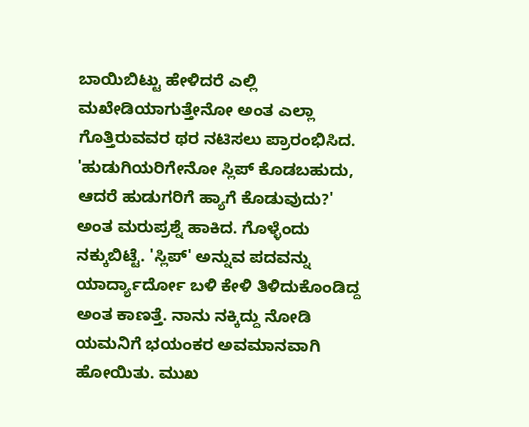ಬಾಯಿಬಿಟ್ಟು ಹೇಳಿದರೆ ಎಲ್ಲಿ ಮಖೇಡಿಯಾಗುತ್ತೇನೋ ಅಂತ ಎಲ್ಲಾ ಗೊತ್ತಿರುವವರ ಥರ ನಟಿಸಲು ಪ್ರಾರಂಭಿಸಿದ.
'ಹುಡುಗಿಯರಿಗೇನೋ ಸ್ಲಿಪ್ ಕೊಡಬಹುದು, ಆದರೆ ಹುಡುಗರಿಗೆ ಹ್ಯಾಗೆ ಕೊಡುವುದು?' ಅಂತ ಮರುಪ್ರಶ್ನೆ ಹಾಕಿದ. ಗೊಳ್ಳೆಂದು ನಕ್ಕುಬಿಟ್ಟೆ. 'ಸ್ಲಿಪ್' ಅನ್ನುವ ಪದವನ್ನು ಯಾರ್ದ್ಯಾರ್ದೋ ಬಳಿ ಕೇಳಿ ತಿಳಿದುಕೊಂಡಿದ್ದ ಅಂತ ಕಾಣತ್ತೆ. ನಾನು ನಕ್ಕಿದ್ದು ನೋಡಿ ಯಮನಿಗೆ ಭಯಂಕರ ಅವಮಾನವಾಗಿ ಹೋಯಿತು. ಮುಖ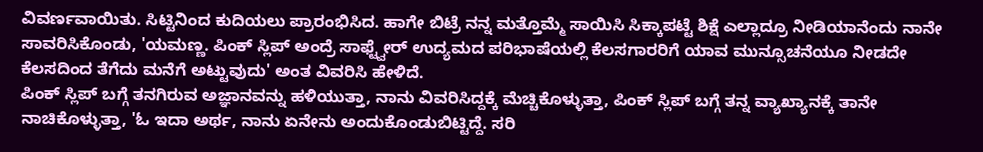ವಿವರ್ಣವಾಯಿತು. ಸಿಟ್ಟಿನಿಂದ ಕುದಿಯಲು ಪ್ರಾರಂಭಿಸಿದ. ಹಾಗೇ ಬಿಟ್ರೆ ನನ್ನ ಮತ್ತೊಮ್ಮೆ ಸಾಯಿಸಿ ಸಿಕ್ಕಾಪಟ್ಟೆ ಶಿಕ್ಷೆ ಎಲ್ಲಾದ್ರೂ ನೀಡಿಯಾನೆಂದು ನಾನೇ ಸಾವರಿಸಿಕೊಂಡು, 'ಯಮಣ್ಣ. ಪಿಂಕ್ ಸ್ಲಿಪ್ ಅಂದ್ರೆ ಸಾಫ್ಟ್ವೇರ್ ಉದ್ಯಮದ ಪರಿಭಾಷೆಯಲ್ಲಿ ಕೆಲಸಗಾರರಿಗೆ ಯಾವ ಮುನ್ಸೂಚನೆಯೂ ನೀಡದೇ ಕೆಲಸದಿಂದ ತೆಗೆದು ಮನೆಗೆ ಅಟ್ಟುವುದು' ಅಂತ ವಿವರಿಸಿ ಹೇಳಿದೆ.
ಪಿಂಕ್ ಸ್ಲಿಪ್ ಬಗ್ಗೆ ತನಗಿರುವ ಅಜ್ಞಾನವನ್ನು ಹಳಿಯುತ್ತಾ, ನಾನು ವಿವರಿಸಿದ್ದಕ್ಕೆ ಮೆಚ್ಚಿಕೊಳ್ಳುತ್ತಾ, ಪಿಂಕ್ ಸ್ಲಿಪ್ ಬಗ್ಗೆ ತನ್ನ ವ್ಯಾಖ್ಯಾನಕ್ಕೆ ತಾನೇ ನಾಚಿಕೊಳ್ಳುತ್ತಾ, 'ಓ ಇದಾ ಅರ್ಥ, ನಾನು ಏನೇನು ಅಂದುಕೊಂಡುಬಿಟ್ಟಿದ್ದೆ. ಸರಿ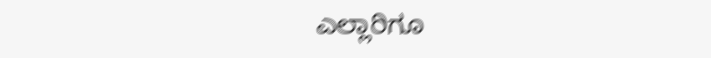ಎಲ್ಲಾರಿಗೂ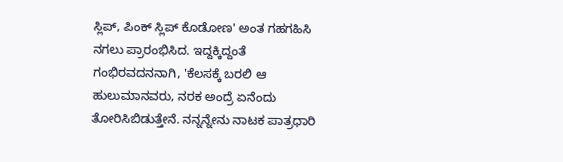ಸ್ಲಿಪ್, ಪಿಂಕ್ ಸ್ಲಿಪ್ ಕೊಡೋಣ' ಅಂತ ಗಹಗಹಿಸಿ ನಗಲು ಪ್ರಾರಂಭಿಸಿದ. ಇದ್ದಕ್ಕಿದ್ದಂತೆ ಗಂಭಿರವದನನಾಗಿ, 'ಕೆಲಸಕ್ಕೆ ಬರಲಿ ಆ ಹುಲುಮಾನವರು, ನರಕ ಅಂದ್ರೆ ಏನೆಂದು ತೋರಿಸಿಬಿಡುತ್ತೇನೆ. ನನ್ನನ್ನೇನು ನಾಟಕ ಪಾತ್ರಧಾರಿ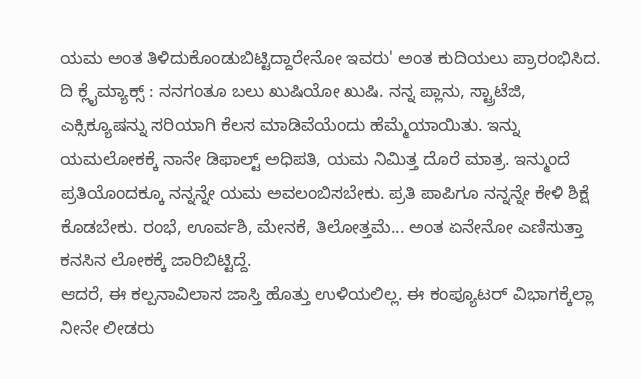ಯಮ ಅಂತ ತಿಳಿದುಕೊಂಡುಬಿಟ್ಟಿದ್ದಾರೇನೋ ಇವರು' ಅಂತ ಕುದಿಯಲು ಪ್ರಾರಂಭಿಸಿದ.
ದಿ ಕ್ಲೈಮ್ಯಾಕ್ಸ್ : ನನಗಂತೂ ಬಲು ಖುಷಿಯೋ ಖುಷಿ. ನನ್ನ ಪ್ಲಾನು, ಸ್ಟ್ರಾಟೆಜಿ, ಎಕ್ಸಿಕ್ಯೂಷನ್ನು ಸರಿಯಾಗಿ ಕೆಲಸ ಮಾಡಿವೆಯೆಂದು ಹೆಮ್ಮೆಯಾಯಿತು. ಇನ್ನು ಯಮಲೋಕಕ್ಕೆ ನಾನೇ ಡಿಫಾಲ್ಟ್ ಅಧಿಪತಿ, ಯಮ ನಿಮಿತ್ತ ದೊರೆ ಮಾತ್ರ. ಇನ್ಮುಂದೆ ಪ್ರತಿಯೊಂದಕ್ಕೂ ನನ್ನನ್ನೇ ಯಮ ಅವಲಂಬಿಸಬೇಕು. ಪ್ರತಿ ಪಾಪಿಗೂ ನನ್ನನ್ನೇ ಕೇಳಿ ಶಿಕ್ಷೆ ಕೊಡಬೇಕು. ರಂಭೆ, ಊರ್ವಶಿ, ಮೇನಕೆ, ತಿಲೋತ್ತಮೆ... ಅಂತ ಏನೇನೋ ಎಣಿಸುತ್ತಾ ಕನಸಿನ ಲೋಕಕ್ಕೆ ಜಾರಿಬಿಟ್ಟಿದ್ದೆ.
ಆದರೆ, ಈ ಕಲ್ಪನಾವಿಲಾಸ ಜಾಸ್ತಿ ಹೊತ್ತು ಉಳಿಯಲಿಲ್ಲ. ಈ ಕಂಪ್ಯೂಟರ್ ವಿಭಾಗಕ್ಕೆಲ್ಲಾ ನೀನೇ ಲೀಡರು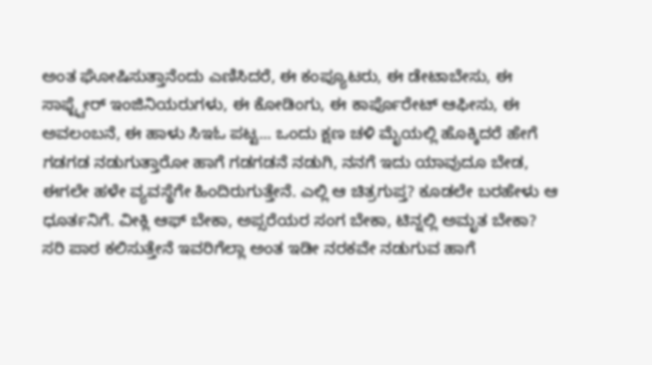ಅಂತ ಘೋಷಿಸುತ್ತಾನೆಂದು ಎಣಿಸಿದರೆ, ಈ ಕಂಪ್ಯೂಟರು, ಈ ಡೇಟಾಬೇಸು, ಈ ಸಾಫ್ಟ್ವೇರ್ ಇಂಜಿನಿಯರುಗಳು, ಈ ಕೋಡಿಂಗು, ಈ ಕಾರ್ಪೊರೇಟ್ ಆಫೀಸು, ಈ ಅವಲಂಬನೆ, ಈ ಹಾಳು ಸಿಇಓ ಪಟ್ಟ... ಒಂದು ಕ್ಷಣ ಚಳಿ ಮೈಯಲ್ಲಿ ಹೊಕ್ಕಿದರೆ ಹೇಗೆ ಗಡಗಡ ನಡುಗುತ್ತಾರೋ ಹಾಗೆ ಗಡಗಡನೆ ನಡುಗಿ, ನನಗೆ ಇದು ಯಾವುದೂ ಬೇಡ, ಈಗಲೇ ಹಳೇ ವ್ಯವಸ್ಥೆಗೇ ಹಿಂದಿರುಗುತ್ತೇನೆ. ಎಲ್ಲಿ ಆ ಚಿತ್ರಗುಪ್ತ? ಕೂಡಲೇ ಬರಹೇಳು ಆ ಧೂರ್ತನಿಗೆ. ವೀಕ್ಲಿ ಆಫ್ ಬೇಕಾ, ಅಪ್ಸರೆಯರ ಸಂಗ ಬೇಕಾ, ಟಿನ್ನಲ್ಲಿ ಅಮೃತ ಬೇಕಾ? ಸರಿ ಪಾಠ ಕಲಿಸುತ್ತೇನೆ ಇವರಿಗೆಲ್ಲಾ ಅಂತ ಇಡೀ ನರಕವೇ ನಡುಗುವ ಹಾಗೆ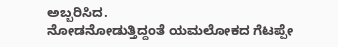ಅಬ್ಬರಿಸಿದ.
ನೋಡನೋಡುತ್ತಿದ್ದಂತೆ ಯಮಲೋಕದ ಗೆಟಪ್ಪೇ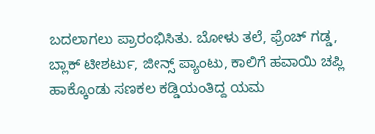ಬದಲಾಗಲು ಪ್ರಾರಂಭಿಸಿತು. ಬೋಳು ತಲೆ, ಫ್ರೆಂಚ್ ಗಡ್ಡ, ಬ್ಲಾಕ್ ಟೀಶರ್ಟು, ಜೀನ್ಸ್ ಪ್ಯಾಂಟು, ಕಾಲಿಗೆ ಹವಾಯಿ ಚಪ್ಲಿ ಹಾಕ್ಕೊಂಡು ಸಣಕಲ ಕಡ್ಡಿಯಂತಿದ್ದ ಯಮ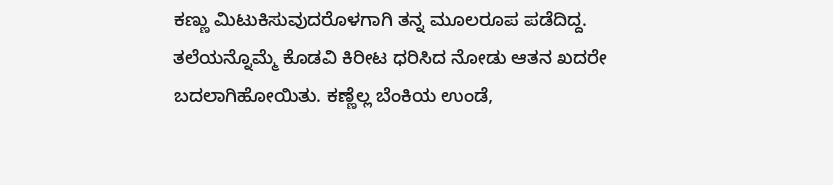ಕಣ್ಣು ಮಿಟುಕಿಸುವುದರೊಳಗಾಗಿ ತನ್ನ ಮೂಲರೂಪ ಪಡೆದಿದ್ದ. ತಲೆಯನ್ನೊಮ್ಮೆ ಕೊಡವಿ ಕಿರೀಟ ಧರಿಸಿದ ನೋಡು ಆತನ ಖದರೇ ಬದಲಾಗಿಹೋಯಿತು. ಕಣ್ಣೆಲ್ಲ ಬೆಂಕಿಯ ಉಂಡೆ,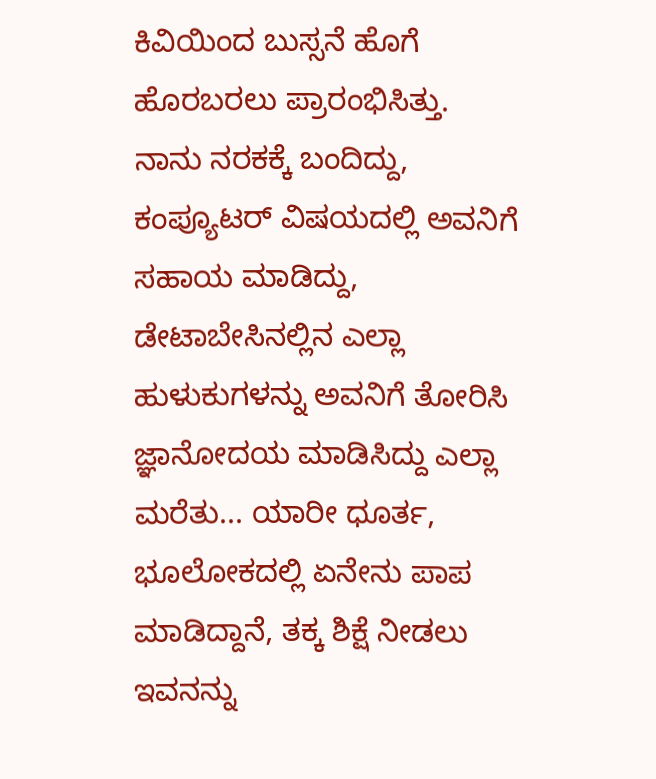ಕಿವಿಯಿಂದ ಬುಸ್ಸನೆ ಹೊಗೆ ಹೊರಬರಲು ಪ್ರಾರಂಭಿಸಿತ್ತು.
ನಾನು ನರಕಕ್ಕೆ ಬಂದಿದ್ದು, ಕಂಪ್ಯೂಟರ್ ವಿಷಯದಲ್ಲಿ ಅವನಿಗೆ ಸಹಾಯ ಮಾಡಿದ್ದು, ಡೇಟಾಬೇಸಿನಲ್ಲಿನ ಎಲ್ಲಾ ಹುಳುಕುಗಳನ್ನು ಅವನಿಗೆ ತೋರಿಸಿ ಜ್ಞಾನೋದಯ ಮಾಡಿಸಿದ್ದು ಎಲ್ಲಾ ಮರೆತು... ಯಾರೀ ಧೂರ್ತ, ಭೂಲೋಕದಲ್ಲಿ ಏನೇನು ಪಾಪ ಮಾಡಿದ್ದಾನೆ, ತಕ್ಕ ಶಿಕ್ಷೆ ನೀಡಲು ಇವನನ್ನು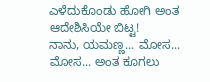ಎಳೆದುಕೊಂಡು ಹೋಗಿ ಅಂತ ಆದೇಶಿಸಿಯೇ ಬಿಟ್ಟ!
ನಾನು, ಯಮಣ್ಣ... ಮೋಸ... ಮೋಸ... ಅಂತ ಕೂಗಲು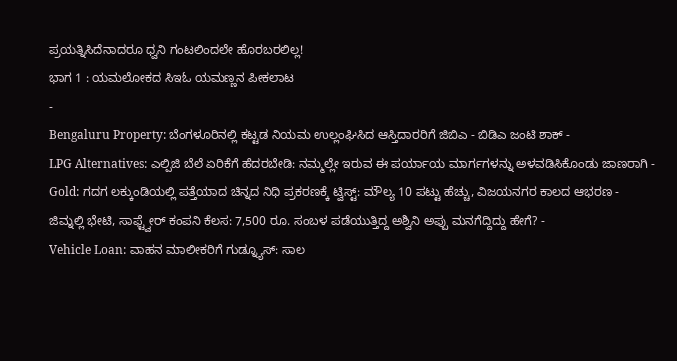ಪ್ರಯತ್ನಿಸಿದೆನಾದರೂ ಧ್ವನಿ ಗಂಟಲಿಂದಲೇ ಹೊರಬರಲಿಲ್ಲ!
ಭಾಗ 1 : ಯಮಲೋಕದ ಸಿಇಓ ಯಮಣ್ಣನ ಪೀಕಲಾಟ
-
Bengaluru Property: ಬೆಂಗಳೂರಿನಲ್ಲಿ ಕಟ್ಟಡ ನಿಯಮ ಉಲ್ಲಂಘಿಸಿದ ಆಸ್ತಿದಾರರಿಗೆ ಜಿಬಿಎ - ಬಿಡಿಎ ಜಂಟಿ ಶಾಕ್ -
LPG Alternatives: ಎಲ್ಪಿಜಿ ಬೆಲೆ ಏರಿಕೆಗೆ ಹೆದರಬೇಡಿ: ನಮ್ಮಲ್ಲೇ ಇರುವ ಈ ಪರ್ಯಾಯ ಮಾರ್ಗಗಳನ್ನು ಅಳವಡಿಸಿಕೊಂಡು ಜಾಣರಾಗಿ -
Gold: ಗದಗ ಲಕ್ಕುಂಡಿಯಲ್ಲಿ ಪತ್ತೆಯಾದ ಚಿನ್ನದ ನಿಧಿ ಪ್ರಕರಣಕ್ಕೆ ಟ್ವಿಸ್ಟ್: ಮೌಲ್ಯ 10 ಪಟ್ಟು ಹೆಚ್ಚು, ವಿಜಯನಗರ ಕಾಲದ ಆಭರಣ -
ಜಿಮ್ನಲ್ಲಿ ಭೇಟಿ, ಸಾಫ್ಟ್ವೇರ್ ಕಂಪನಿ ಕೆಲಸ: 7,500 ರೂ. ಸಂಬಳ ಪಡೆಯುತ್ತಿದ್ದ ಅಶ್ವಿನಿ ಅಪ್ಪು ಮನಗೆದ್ದಿದ್ದು ಹೇಗೆ? -
Vehicle Loan: ವಾಹನ ಮಾಲೀಕರಿಗೆ ಗುಡ್ನ್ಯೂಸ್: ಸಾಲ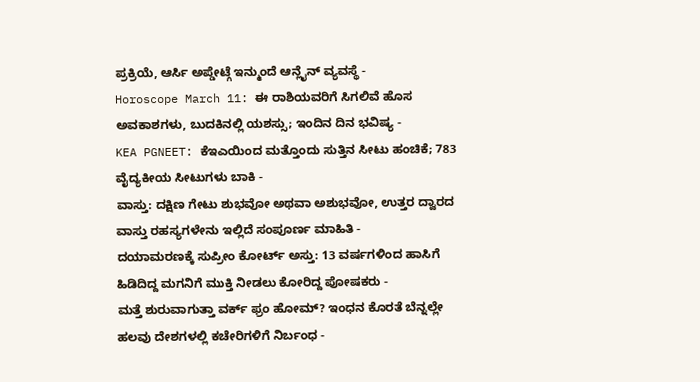ಪ್ರಕ್ರಿಯೆ, ಆರ್ಸಿ ಅಪ್ಡೇಟ್ಗೆ ಇನ್ಮುಂದೆ ಆನ್ಲೈನ್ ವ್ಯವಸ್ಥೆ -
Horoscope March 11: ಈ ರಾಶಿಯವರಿಗೆ ಸಿಗಲಿವೆ ಹೊಸ ಅವಕಾಶಗಳು, ಬುದಕಿನಲ್ಲಿ ಯಶಸ್ಸು; ಇಂದಿನ ದಿನ ಭವಿಷ್ಯ -
KEA PGNEET: ಕೆಇಎಯಿಂದ ಮತ್ತೊಂದು ಸುತ್ತಿನ ಸೀಟು ಹಂಚಿಕೆ; 783 ವೈದ್ಯಕೀಯ ಸೀಟುಗಳು ಬಾಕಿ -
ವಾಸ್ತು: ದಕ್ಷಿಣ ಗೇಟು ಶುಭವೋ ಅಥವಾ ಅಶುಭವೋ, ಉತ್ತರ ದ್ವಾರದ ವಾಸ್ತು ರಹಸ್ಯಗಳೇನು ಇಲ್ಲಿದೆ ಸಂಪೂರ್ಣ ಮಾಹಿತಿ -
ದಯಾಮರಣಕ್ಕೆ ಸುಪ್ರೀಂ ಕೋರ್ಟ್ ಅಸ್ತು: 13 ವರ್ಷಗಳಿಂದ ಹಾಸಿಗೆ ಹಿಡಿದಿದ್ದ ಮಗನಿಗೆ ಮುಕ್ತಿ ನೀಡಲು ಕೋರಿದ್ದ ಪೋಷಕರು -
ಮತ್ತೆ ಶುರುವಾಗುತ್ತಾ ವರ್ಕ್ ಫ್ರಂ ಹೋಮ್? ಇಂಧನ ಕೊರತೆ ಬೆನ್ನಲ್ಲೇ ಹಲವು ದೇಶಗಳಲ್ಲಿ ಕಚೇರಿಗಳಿಗೆ ನಿರ್ಬಂಧ -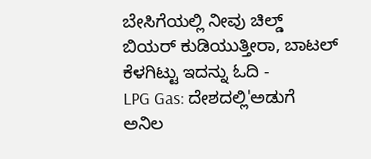ಬೇಸಿಗೆಯಲ್ಲಿ ನೀವು ಚಿಲ್ಡ್ ಬಿಯರ್ ಕುಡಿಯುತ್ತೀರಾ, ಬಾಟಲ್ ಕೆಳಗಿಟ್ಟು ಇದನ್ನು ಓದಿ -
LPG Gas: ದೇಶದಲ್ಲಿ'ಅಡುಗೆ ಅನಿಲ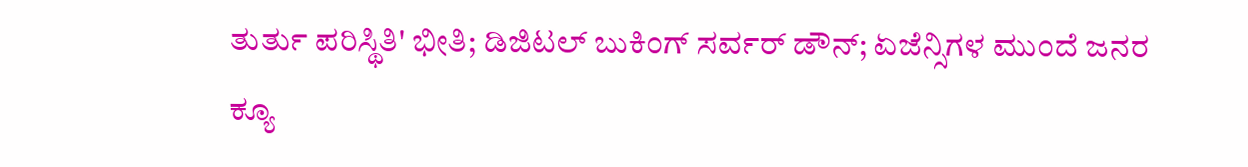ತುರ್ತು ಪರಿಸ್ಥಿತಿ' ಭೀತಿ; ಡಿಜಿಟಲ್ ಬುಕಿಂಗ್ ಸರ್ವರ್ ಡೌನ್; ಏಜೆನ್ಸಿಗಳ ಮುಂದೆ ಜನರ ಕ್ಯೂ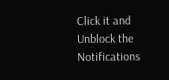Click it and Unblock the Notifications